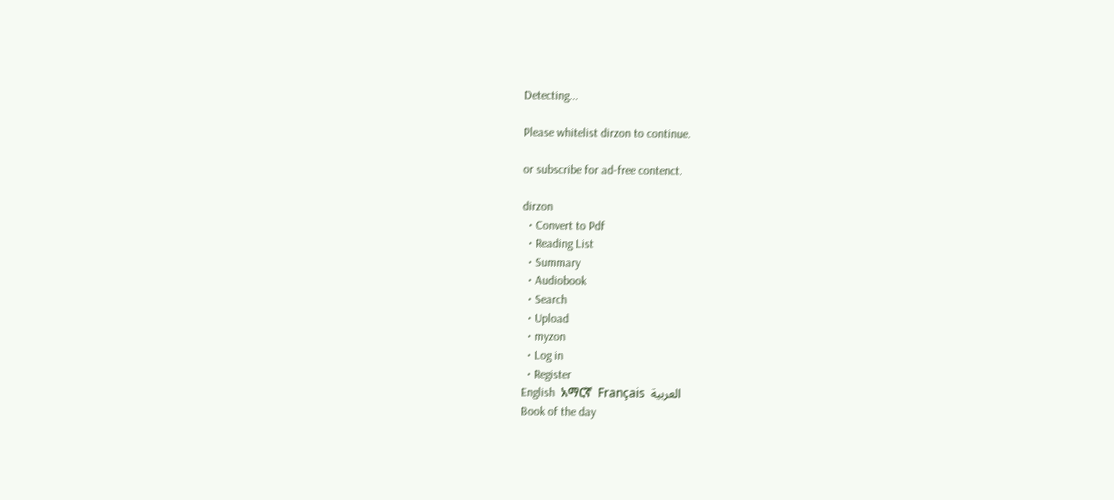Detecting...

Please whitelist dirzon to continue.

or subscribe for ad-free contenct.

dirzon
  • Convert to Pdf
  • Reading List
  • Summary
  • Audiobook
  • Search
  • Upload
  • myzon
  • Log in
  • Register
English  አማርኛ  Français  العربية
Book of the day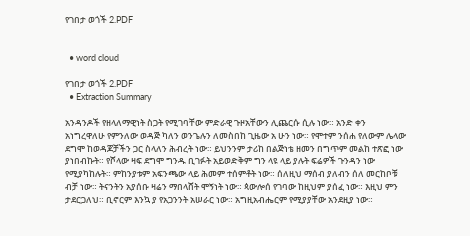የገበታ ወጎች 2.PDF


  • word cloud

የገበታ ወጎች 2.PDF
  • Extraction Summary

አንዳንዶች የዘላለማዊነት ስጋት የሚገባቸው ምድራዊ ጉዞአቸውን ሊጨርሱ ሲሉ ነው። አንድ ቀን አነግረዋለሁ የምንለው ወዳጅ ካለን ወንጌሉን ለመስበከ ጊዜው አ ሁን ነው። የሞተም ንሰሐ የለውም ሌላው ደግሞ ከወዳጆቻችን ጋር ስላለን ሕብረት ነው። ይህንንም ታሪከ በልጅነቴ ዘመን በግጥም መልከ ተጽፎ ነው ያነበብኩት። የሾላው ዛፍ ደግሞ ግንዱ ቢገፉት አይወድቅም ግን ላዩ ላይ ያሉት ፍሬዎች ጉንዳን ነው የሚያካከሉት። ምከንያቱም አፍንጫው ላይ ሕመም ተሰምቶት ነው። ሰለዚህ ማሰብ ያለብን ሰለ መርከቦቹ ብቻ ነው። ትናንትን አያሰቡ ዛሬን ማበላሸት ሞኝነት ነው። ጳውሎሰ የገባው ከዚህም ያሰፈ ነው። እዚህ ምን ታደርጋለህ። ቢኖርም እንኳ ያ የአጋንንት አሠራር ነው። አግዚአብሔርም የሚያያቸው አንደዚያ ነው።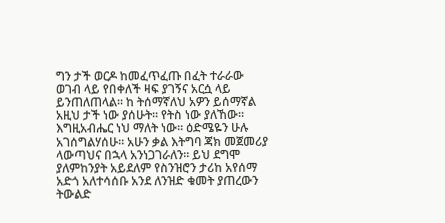ግን ታች ወርዶ ከመፈጥፈጡ በፈት ተራራው ወገብ ላይ የበቀለች ዛፍ ያገኝና አርሷ ላይ ይንጠለጠላል። ከ ትሰማኛለህ አዎን ይሰማኛል አዚህ ታች ነው ያሰሁት። የትስ ነው ያለኸው። እግዚአብሔር ነህ ማለት ነው። ዕድሜዬን ሁሉ አገሰግልሃሰሁ። አሁን ቃል እትግባ ጃክ መጀመሪያ ላውጣህና በኋላ አንነጋገራለን። ይህ ደግሞ ያለምከንያት አይደለም የስንዝሮን ታሪከ አየሰማ አድጎ አለተሳሰቡ አንደ ለንዝድ ቁመት ያጠረውን ትውልድ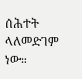ሰሕተት ላለመድገም ነው።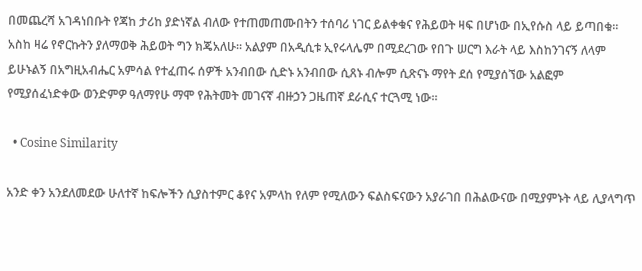በመጨረሻ አገዳነበቡት የጃከ ታሪከ ያድነኛል ብለው የተጠመጠሙበትን ተሰባሪ ነገር ይልቀቁና የሕይወት ዛፍ በሆነው በኢየሱስ ላይ ይጣበቁ። አስከ ዛሬ የኖርኩትን ያለማወቅ ሕይወት ግን ክጄአለሁ። አልያም በአዲሲቱ ኢየሩላሌም በሚደረገው የበጉ ሠርግ እራት ላይ እስከንገናኝ ለላም ይሁኑልኝ በአግዚአብሔር አምሳል የተፈጠሩ ሰዎች አንብበው ሲድኑ አንብበው ሲጸኑ ብሎም ሲጽናኑ ማየት ደሰ የሚያሰኘው አልፎም የሚያሰፈነድቀው ወንድምዎ ዓለማየሁ ማሞ የሕትመት መገናኛ ብዙኃን ጋዜጠኛ ደራሲና ተርጓሚ ነው።

  • Cosine Similarity

አንድ ቀን አንደለመደው ሁለተኛ ከፍሎችን ሲያስተምር ቆየና አምላከ የለም የሚለውን ፍልስፍናውን አያራገበ በሕልውናው በሚያምኑት ላይ ሊያላግጥ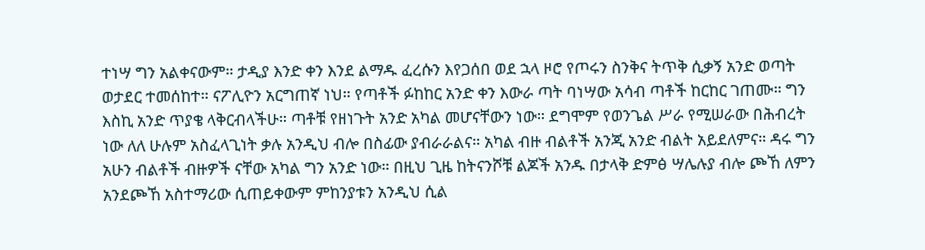ተነሣ ግን አልቀናውም። ታዲያ እንድ ቀን እንደ ልማዱ ፈረሱን እየጋሰበ ወደ ኋላ ዞሮ የጦሩን ስንቅና ትጥቅ ሲቃኝ አንድ ወጣት ወታደር ተመሰከተ። ናፖሊዮን አርግጠኛ ነህ። የጣቶች ፉከከር አንድ ቀን እውራ ጣት ባነሣው አሳብ ጣቶች ከርከር ገጠሙ። ግን እስኪ አንድ ጥያቄ ላቅርብላችሁ። ጣቶቹ የዘነጉት አንድ አካል መሆናቸውን ነው። ደግሞም የወንጌል ሥራ የሚሠራው በሕብረት ነው ለለ ሁሉም አስፈላጊነት ቃሉ አንዲህ ብሎ በስፊው ያብራራልና። አካል ብዙ ብልቶች አንጂ አንድ ብልት አይደለምና። ዳሩ ግን አሁን ብልቶች ብዙዎች ናቸው አካል ግን አንድ ነው። በዚህ ጊዜ ከትናንሾቹ ልጆች አንዱ በታላቅ ድምፅ ሣሌሉያ ብሎ ጮኸ ለምን አንደጮኸ አስተማሪው ሲጠይቀውም ምከንያቱን አንዲህ ሲል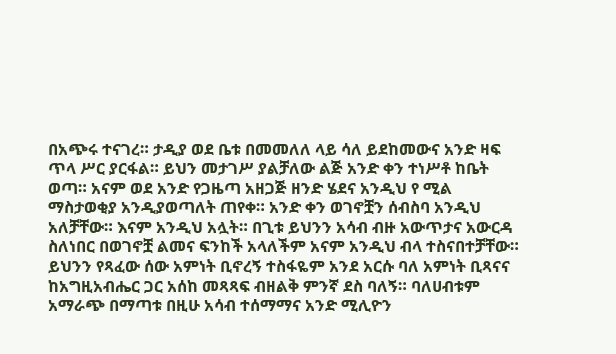በአጭሩ ተናገረ። ታዲያ ወደ ቤቱ በመመለለ ላይ ሳለ ይደከመውና አንድ ዛፍ ጥላ ሥር ያርፋል። ይህን መታገሥ ያልቻለው ልጅ አንድ ቀን ተነሥቶ ከቤት ወጣ። አናም ወደ አንድ የጋዜጣ አዘጋጅ ዘንድ ሄደና አንዲህ የ ሚል ማስታወቂያ አንዲያወጣለት ጠየቀ። አንድ ቀን ወገኖቿን ሰብስባ አንዲህ አለቻቸው። እናም አንዲህ አሏት። በጊቱ ይህንን አሳብ ብዙ አውጥታና አውርዳ ስለነበር በወገኖቿ ልመና ፍንከች አላለችም አናም አንዲህ ብላ ተስናበተቻቸው። ይህንን የጻፈው ሰው አምነት ቢኖረኝ ተስፋዬም አንደ አርሱ ባለ አምነት ቢጻናና ከአግዚአብሔር ጋር አሰከ መጻጻፍ ብዘልቅ ምንኛ ደስ ባለኝ። ባለሀብቱም አማራጭ በማጣቱ በዚሁ አሳብ ተሰማማና አንድ ሚሊዮን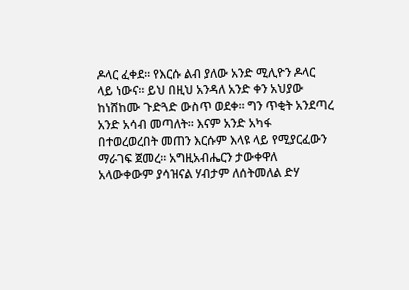ዶላር ፈቀደ። የእርሱ ልብ ያለው አንድ ሚሊዮን ዶላር ላይ ነውና። ይህ በዚህ አንዳለ አንድ ቀን አህያው ከነሸከሙ ጉድጓድ ውስጥ ወደቀ። ግን ጥቂት አንደጣረ አንድ አሳብ መጣለት። እናም አንድ አካፋ በተወረወረበት መጠን እርሱም እላዩ ላይ የሚያርፈውን ማራገፍ ጀመረ። አግዚአብሔርን ታውቀዋለ አላውቀውም ያሳዝናል ሃብታም ለሰትመለል ድሃ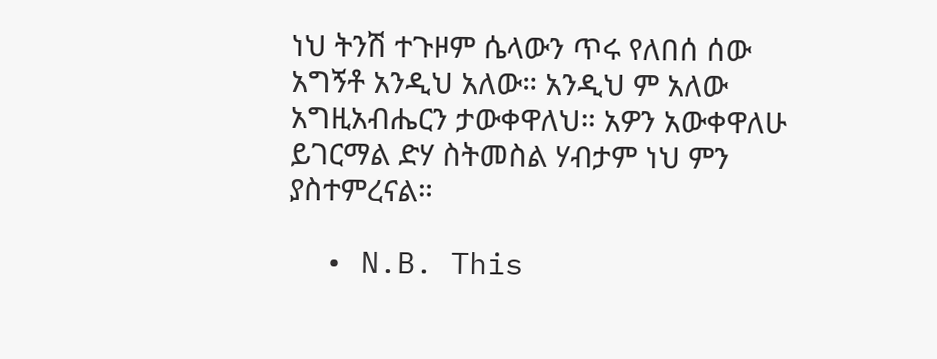ነህ ትንሽ ተጉዞም ሴላውን ጥሩ የለበሰ ሰው አግኝቶ አንዲህ አለው። አንዲህ ም አለው አግዚአብሔርን ታውቀዋለህ። አዎን አውቀዋለሁ ይገርማል ድሃ ስትመስል ሃብታም ነህ ምን ያስተምረናል።

  • N.B. This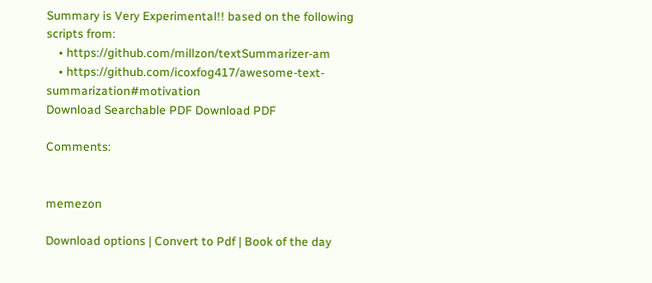Summary is Very Experimental!! based on the following scripts from:
    • https://github.com/millzon/textSummarizer-am
    • https://github.com/icoxfog417/awesome-text-summarization#motivation
Download Searchable PDF Download PDF

Comments:


memezon

Download options | Convert to Pdf | Book of the day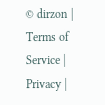© dirzon | Terms of Service | Privacy |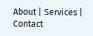About | Services | Contact